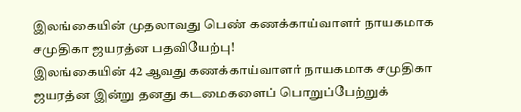இலங்கையின் முதலாவது பெண் கணக்காய்வாளர் நாயகமாக சமுதிகா ஜயரத்ன பதவியேற்பு!
இலங்கையின் 42 ஆவது கணக்காய்வாளர் நாயகமாக சமுதிகா ஜயரத்ன இன்று தனது கடமைகளைப் பொறுப்பேற்றுக்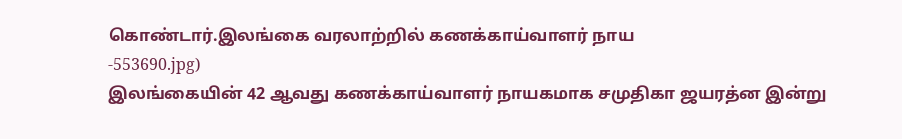கொண்டார்.இலங்கை வரலாற்றில் கணக்காய்வாளர் நாய
-553690.jpg)
இலங்கையின் 42 ஆவது கணக்காய்வாளர் நாயகமாக சமுதிகா ஜயரத்ன இன்று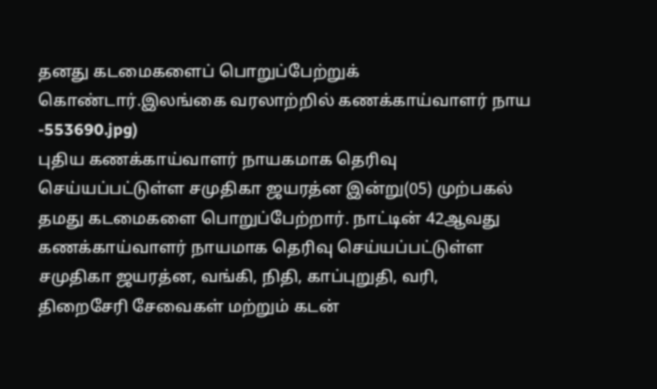தனது கடமைகளைப் பொறுப்பேற்றுக் கொண்டார்.இலங்கை வரலாற்றில் கணக்காய்வாளர் நாய
-553690.jpg)
புதிய கணக்காய்வாளர் நாயகமாக தெரிவு செய்யப்பட்டுள்ள சமுதிகா ஜயரத்ன இன்று(05) முற்பகல் தமது கடமைகளை பொறுப்பேற்றார். நாட்டின் 42ஆவது கணக்காய்வாளர் நாயமாக தெரிவு செய்யப்பட்டுள்ள சமுதிகா ஜயரத்ன, வங்கி, நிதி, காப்புறுதி, வரி, திறைசேரி சேவைகள் மற்றும் கடன்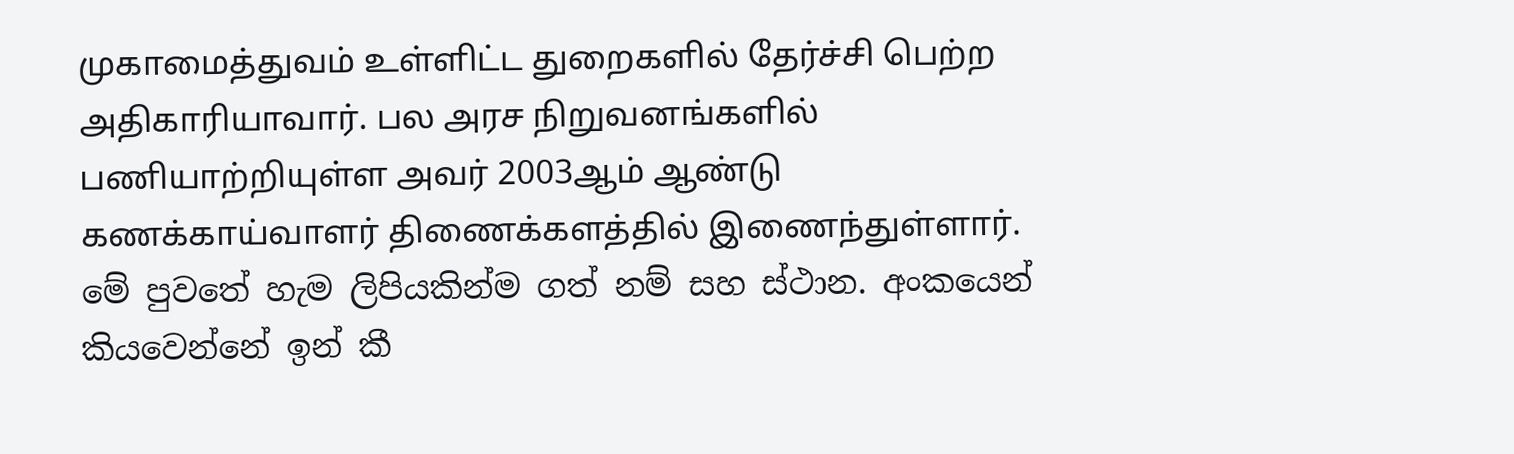முகாமைத்துவம் உள்ளிட்ட துறைகளில் தேர்ச்சி பெற்ற அதிகாரியாவார். பல அரச நிறுவனங்களில் பணியாற்றியுள்ள அவர் 2003ஆம் ஆண்டு கணக்காய்வாளர் திணைக்களத்தில் இணைந்துள்ளார்.
මේ පුවතේ හැම ලිපියකින්ම ගත් නම් සහ ස්ථාන. අංකයෙන් කියවෙන්නේ ඉන් කී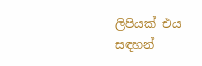ලිපියක් එය සඳහන්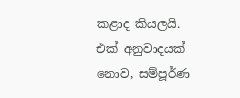කළාද කියලයි.
එක් අනුවාදයක් නොව, සම්පූර්ණ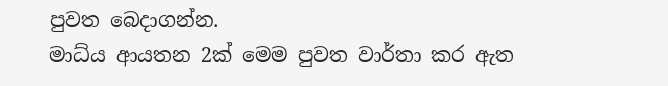පුවත බෙදාගන්න.
මාධ්ය ආයතන 2ක් මෙම පුවත වාර්තා කර ඇත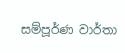සම්පූර්ණ වාර්තා